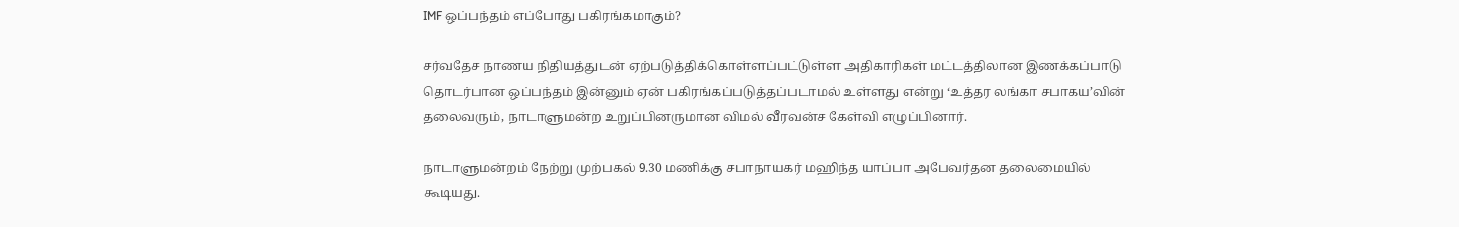IMF ஒப்பந்தம் எப்போது பகிரங்கமாகும்?

சர்வதேச நாணய நிதியத்துடன் ஏற்படுத்திக்கொள்ளப்பட்டுள்ள அதிகாரிகள் மட்டத்திலான இணக்கப்பாடு தொடர்பான ஒப்பந்தம் இன்னும் ஏன் பகிரங்கப்படுத்தப்படாமல் உள்ளது என்று ‘உத்தர லங்கா சபாகய’வின் தலைவரும், நாடாளுமன்ற உறுப்பினருமான விமல் வீரவன்ச கேள்வி எழுப்பினார்.

நாடாளுமன்றம் நேற்று முற்பகல் 9.30 மணிக்கு சபாநாயகர் மஹிந்த யாப்பா அபேவர்தன தலைமையில் கூடியது.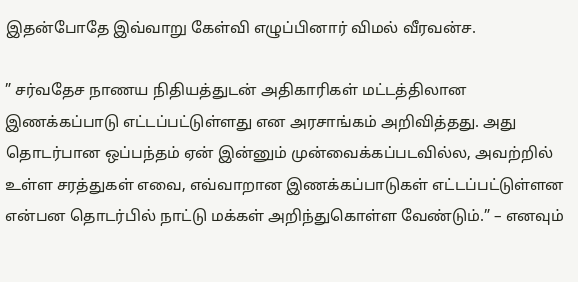இதன்போதே இவ்வாறு கேள்வி எழுப்பினார் விமல் வீரவன்ச.

” சர்வதேச நாணய நிதியத்துடன் அதிகாரிகள் மட்டத்திலான இணக்கப்பாடு எட்டப்பட்டுள்ளது என அரசாங்கம் அறிவித்தது. அது தொடர்பான ஒப்பந்தம் ஏன் இன்னும் முன்வைக்கப்படவில்ல, அவற்றில் உள்ள சரத்துகள் எவை, எவ்வாறான இணக்கப்பாடுகள் எட்டப்பட்டுள்ளன என்பன தொடர்பில் நாட்டு மக்கள் அறிந்துகொள்ள வேண்டும்.” – எனவும்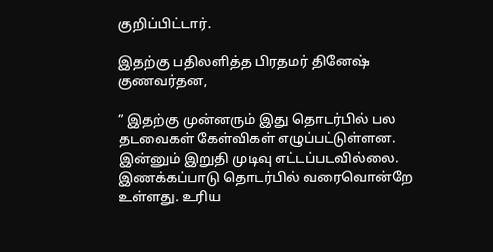குறிப்பிட்டார்.

இதற்கு பதிலளித்த பிரதமர் தினேஷ் குணவர்தன,

” இதற்கு முன்னரும் இது தொடர்பில் பல தடவைகள் கேள்விகள் எழுப்பட்டுள்ளன. இன்னும் இறுதி முடிவு எட்டப்படவில்லை. இணக்கப்பாடு தொடர்பில் வரைவொன்றே உள்ளது. உரிய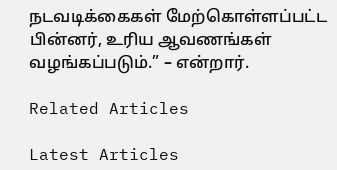நடவடிக்கைகள் மேற்கொள்ளப்பட்ட பின்னர், உரிய ஆவணங்கள் வழங்கப்படும்.” – என்றார்.

Related Articles

Latest Articles